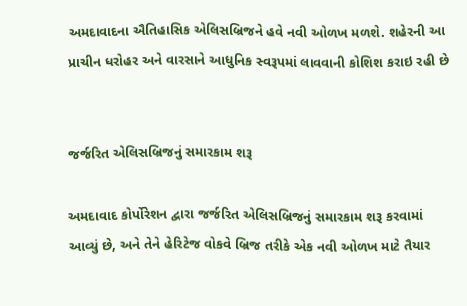અમદાવાદના ઐતિહાસિક એલિસબ્રિજને હવે નવી ઓળખ મળશે. શહેરની આ પ્રાચીન ધરોહર અને વારસાને આધુનિક સ્વરૂપમાં લાવવાની કોશિશ કરાઇ રહી છે


જર્જરિત એલિસબ્રિજનું સમારકામ શરૂ

અમદાવાદ કોર્પોરેશન દ્વારા જર્જરિત એલિસબ્રિજનું સમારકામ શરૂ કરવામાં આવ્યું છે, અને તેને હેરિટેજ વોકવે બ્રિજ તરીકે એક નવી ઓળખ માટે તૈયાર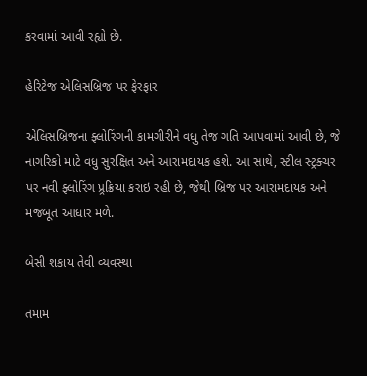કરવામાં આવી રહ્યો છે.

હેરિટેજ એલિસબ્રિજ પર ફેરફાર

એલિસબ્રિજના ફ્લોરિંગની કામગીરીને વધુ તેજ ગતિ આપવામાં આવી છે, જે નાગરિકો માટે વધુ સુરક્ષિત અને આરામદાયક હશે. આ સાથે, સ્ટીલ સ્ટ્રક્ચર પર નવી ફ્લોરિંગ પ્ર્રક્રિયા કરાઇ રહી છે, જેથી બ્રિજ પર આરામદાયક અને મજબૂત આધાર મળે.

બેસી શકાય તેવી વ્યવસ્થા

તમામ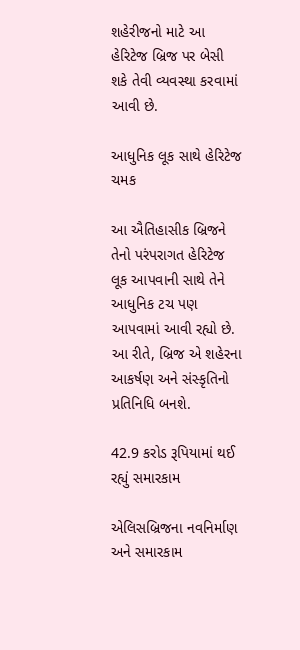શહેરીજનો માટે આ હેરિટેજ બ્રિજ પર બેસી શકે તેવી વ્યવસ્થા કરવામાં આવી છે.

આધુનિક લૂક સાથે હેરિટેજ ચમક

આ ઐતિહાસીક બ્રિજને તેનો પરંપરાગત હેરિટેજ લૂક આપવાની સાથે તેને આધુનિક ટચ પણ આપવામાં આવી રહ્યો છે. આ રીતે, બ્રિજ એ શહેરના આકર્ષણ અને સંસ્કૃતિનો પ્રતિનિધિ બનશે.

42.9 કરોડ રૂપિયામાં થઈ રહ્યું સમારકામ

એલિસબ્રિજના નવનિર્માણ અને સમારકામ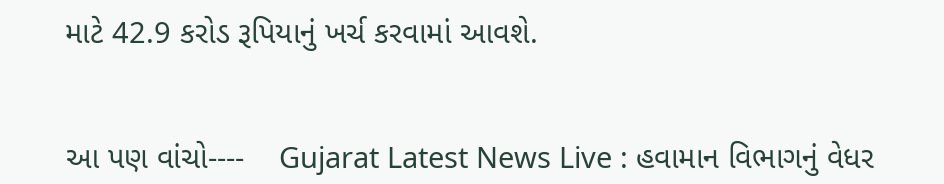માટે 42.9 કરોડ રૂપિયાનું ખર્ચ કરવામાં આવશે.


આ પણ વાંચો----    Gujarat Latest News Live : હવામાન વિભાગનું વેધર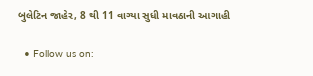બુલેટિન જાહેર, 8 થી 11 વાગ્યા સુધી માવઠાની આગાહી

  • Follow us on: